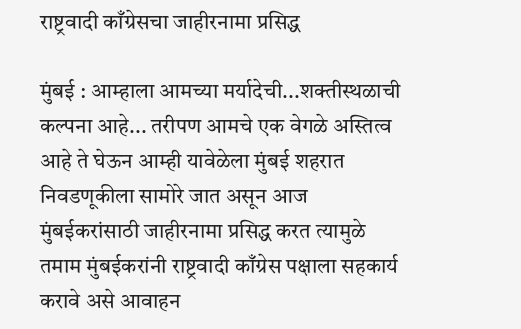राष्ट्रवादी काँग्रेसचा जाहीरनामा प्रसिद्ध

मुंबई : आम्हाला आमच्या मर्यादेची...शक्तीस्थळाची कल्पना आहे... तरीपण आमचे एक वेगळे अस्तित्व आहे ते घेऊन आम्ही यावेळेला मुंबई शहरात निवडणूकीला सामोरे जात असून आज मुंबईकरांसाठी जाहीरनामा प्रसिद्ध करत त्यामुळे तमाम मुंबईकरांनी राष्ट्रवादी काँग्रेस पक्षाला सहकार्य करावे असे आवाहन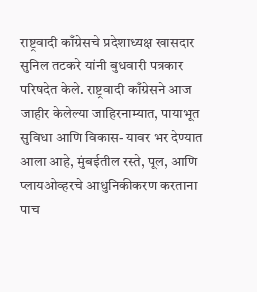राष्ट्रवादी काँग्रेसचे प्रदेशाध्यक्ष खासदार सुनिल तटकरे यांनी बुधवारी पत्रकार परिषदेत केले. राष्ट्रवादी काँग्रेसने आज जाहीर केलेल्या जाहिरनाम्यात, पायाभूत सुविधा आणि विकास- यावर भर देण्यात आला आहे, मुंबईतील रस्ते, पूल, आणि प्लायओव्हरचे आधुनिकीकरण करताना पाच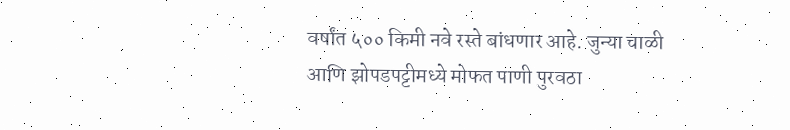वर्षांत ५०० किमी नवे रस्ते बांधणार आहे. जुन्या चाळी आणि झोपडपट्टीमध्ये मोफत पाणी पुरवठा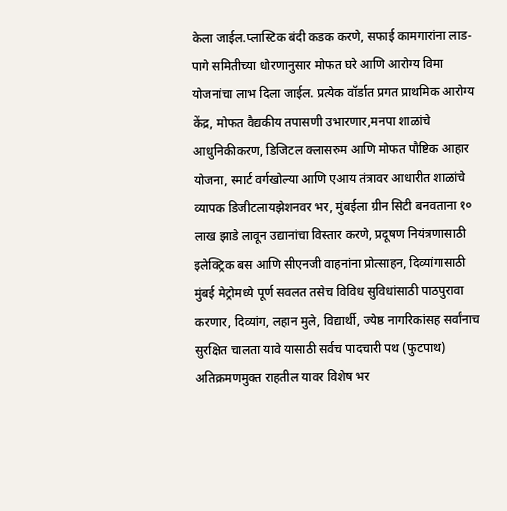केला जाईल.प्लास्टिक बंदी कडक करणे, सफाई कामगारांना लाड-पागे समितीच्या धोरणानुसार मोफत घरे आणि आरोग्य विमा योजनांचा लाभ दिला जाईल. प्रत्येक वॉर्डात प्रगत प्राथमिक आरोग्य केंद्र, मोफत वैद्यकीय तपासणी उभारणार,मनपा शाळांचे आधुनिकीकरण, डिजिटल क्लासरुम आणि मोफत पौष्टिक आहार योजना, स्मार्ट वर्गखोल्या आणि एआय तंत्रावर आधारीत शाळांचे व्यापक डिजीटलायझेशनवर भर, मुंबईला ग्रीन सिटी बनवताना १० लाख झाडे लावून उद्यानांचा विस्तार करणे, प्रदूषण नियंत्रणासाठी इलेक्ट्रिक बस आणि सीएनजी वाहनांना प्रोत्साहन, दिव्यांगासाठी मुंबई मेट्रोमध्ये पूर्ण सवलत तसेच विविध सुविधांसाठी पाठपुरावा करणार, दिव्यांग, लहान मुले, विद्यार्थी, ज्येष्ठ नागरिकांसह सर्वांनाच सुरक्षित चालता यावे यासाठी सर्वच पादचारी पथ (फुटपाथ) अतिक्रमणमुक्त राहतील यावर विशेष भर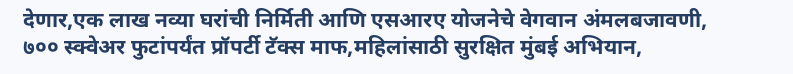देणार,एक लाख नव्या घरांची निर्मिती आणि एसआरए योजनेचे वेगवान अंमलबजावणी, ७०० स्क्वेअर फुटांपर्यंत प्रॉपर्टी टॅक्स माफ,महिलांसाठी सुरक्षित मुंबई अभियान,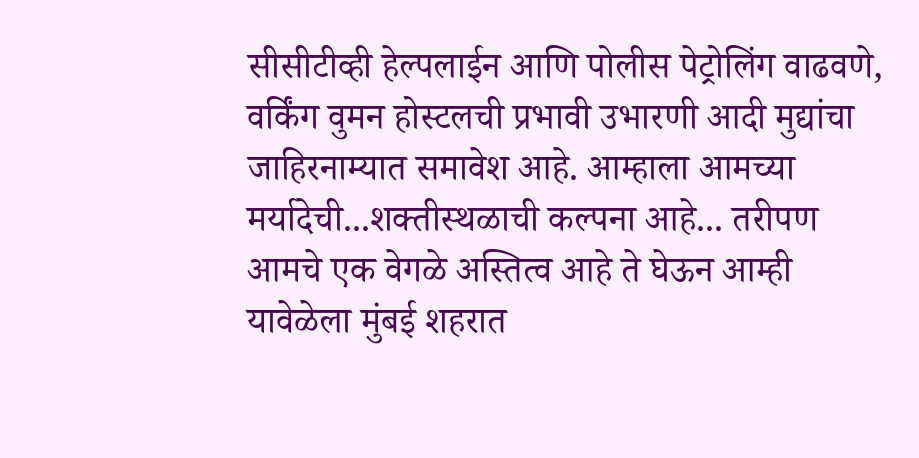सीसीटीव्ही हेल्पलाईन आणि पोलीस पेट्रोलिंग वाढवणे, वर्किंग वुमन होस्टलची प्रभावी उभारणी आदी मुद्यांचा जाहिरनाम्यात समावेश आहे. आम्हाला आमच्या मर्यादेची...शक्तीस्थळाची कल्पना आहे... तरीपण आमचे एक वेगळे अस्तित्व आहे ते घेऊन आम्ही यावेळेला मुंबई शहरात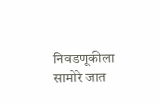निवडणूकीला सामोरे जात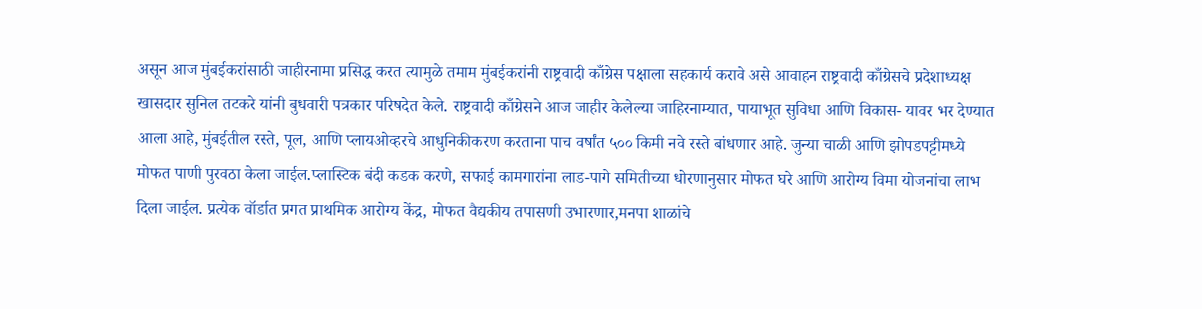असून आज मुंबईकरांसाठी जाहीरनामा प्रसिद्ध करत त्यामुळे तमाम मुंबईकरांनी राष्ट्रवादी काँग्रेस पक्षाला सहकार्य करावे असे आवाहन राष्ट्रवादी काँग्रेसचे प्रदेशाध्यक्ष खासदार सुनिल तटकरे यांनी बुधवारी पत्रकार परिषदेत केले. राष्ट्रवादी काँग्रेसने आज जाहीर केलेल्या जाहिरनाम्यात, पायाभूत सुविधा आणि विकास- यावर भर देण्यात आला आहे, मुंबईतील रस्ते, पूल, आणि प्लायओव्हरचे आधुनिकीकरण करताना पाच वर्षांत ५०० किमी नवे रस्ते बांधणार आहे. जुन्या चाळी आणि झोपडपट्टीमध्ये मोफत पाणी पुरवठा केला जाईल.प्लास्टिक बंदी कडक करणे, सफाई कामगारांना लाड-पागे समितीच्या धोरणानुसार मोफत घरे आणि आरोग्य विमा योजनांचा लाभ दिला जाईल. प्रत्येक वॉर्डात प्रगत प्राथमिक आरोग्य केंद्र, मोफत वैद्यकीय तपासणी उभारणार,मनपा शाळांचे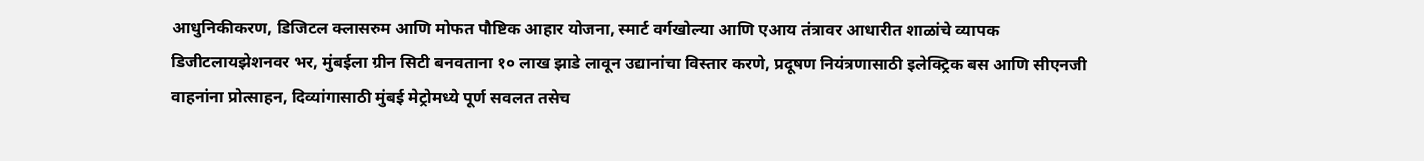आधुनिकीकरण, डिजिटल क्लासरुम आणि मोफत पौष्टिक आहार योजना, स्मार्ट वर्गखोल्या आणि एआय तंत्रावर आधारीत शाळांचे व्यापक डिजीटलायझेशनवर भर, मुंबईला ग्रीन सिटी बनवताना १० लाख झाडे लावून उद्यानांचा विस्तार करणे, प्रदूषण नियंत्रणासाठी इलेक्ट्रिक बस आणि सीएनजी वाहनांना प्रोत्साहन, दिव्यांगासाठी मुंबई मेट्रोमध्ये पूर्ण सवलत तसेच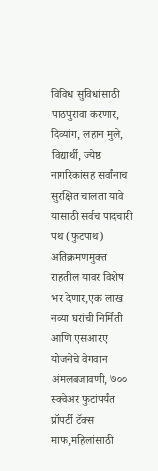विविध सुविधांसाठी पाठपुरावा करणार, दिव्यांग, लहान मुले, विद्यार्थी, ज्येष्ठ नागरिकांसह सर्वांनाच सुरक्षित चालता यावे यासाठी सर्वच पादचारी पथ (फुटपाथ) अतिक्रमणमुक्त राहतील यावर विशेष भर देणार,एक लाख नव्या घरांची निर्मिती आणि एसआरए योजनेचे वेगवान अंमलबजावणी, ७०० स्क्वेअर फुटांपर्यंत प्रॉपर्टी टॅक्स माफ,महिलांसाठी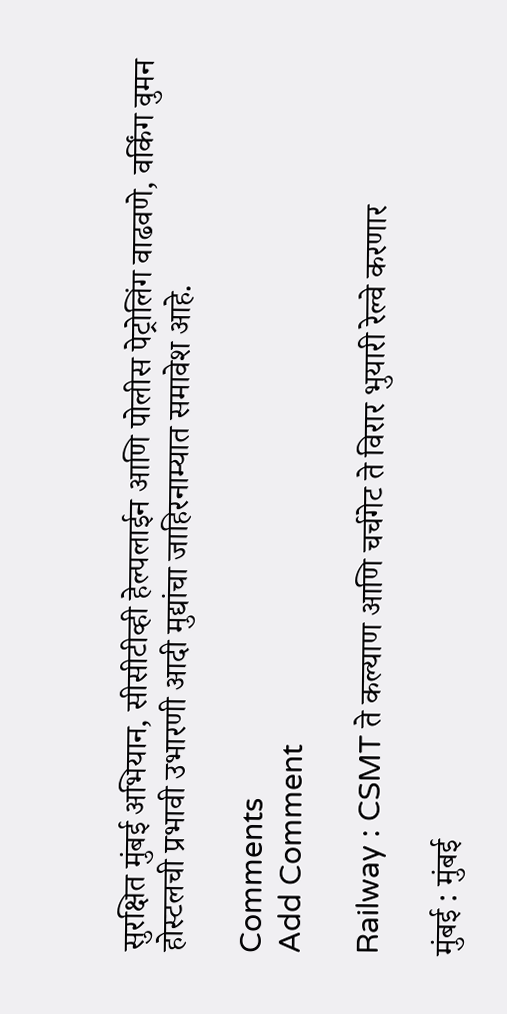सुरक्षित मुंबई अभियान, सीसीटीव्ही हेल्पलाईन आणि पोलीस पेट्रोलिंग वाढवणे, वर्किंग वुमन होस्टलची प्रभावी उभारणी आदी मुद्यांचा जाहिरनाम्यात समावेश आहे.

Comments
Add Comment

Railway : CSMT ते कल्याण आणि चर्चगेट ते विरार भुयारी रेल्वे करणार

मुंबई : मुंबई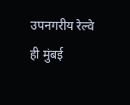उपनगरीय रेल्वे ही मुंबई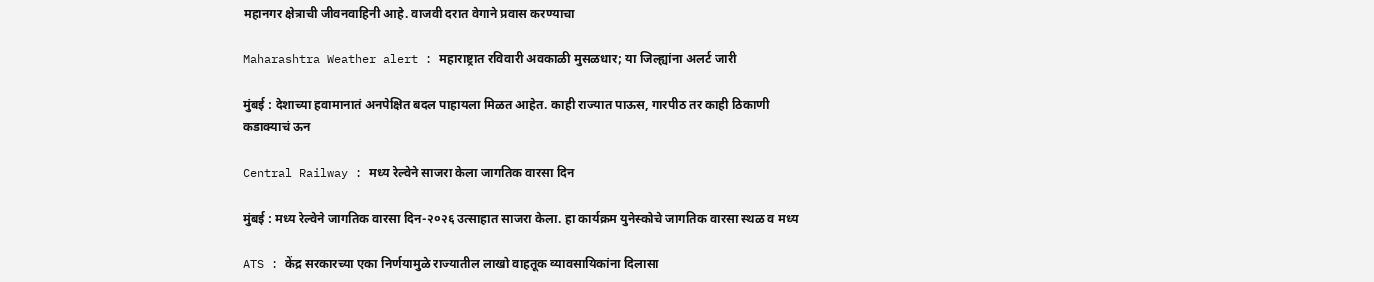महानगर क्षेत्राची जीवनवाहिनी आहे. वाजवी दरात वेगाने प्रवास करण्याचा

Maharashtra Weather alert : महाराष्ट्रात रविवारी अवकाळी मुसळधार; या जिल्ह्यांना अलर्ट जारी

मुंबई : देशाच्या हवामानातं अनपेक्षित बदल पाहायला मिळत आहेत. काही राज्यात पाऊस, गारपीठ तर काही ठिकाणी कडाक्याचं ऊन

Central Railway : मध्य रेल्वेने साजरा केला जागतिक वारसा दिन

मुंबई : मध्य रेल्वेने जागतिक वारसा दिन-२०२६ उत्साहात साजरा केला. हा कार्यक्रम युनेस्कोचे जागतिक वारसा स्थळ व मध्य

ATS : केंद्र सरकारच्या एका निर्णयामुळे राज्यातील लाखो वाहतूक व्यावसायिकांना दिलासा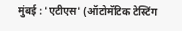मुंबई : 'एटीएस' (ऑटोमॅटिक टेस्टिंग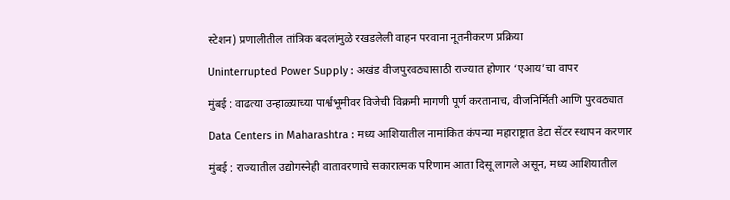स्टेशन) प्रणालीतील तांत्रिक बदलांमुळे रखडलेली वाहन परवाना नूतनीकरण प्रक्रिया

Uninterrupted Power Supply : अखंड वीजपुरवठ्यासाठी राज्यात होणार ‘एआय’चा वापर

मुंबई : वाढत्या उन्हाळ्याच्या पार्श्वभूमीवर विजेची विक्रमी मागणी पूर्ण करतानाच, वीजनिर्मिती आणि पुरवठ्यात

Data Centers in Maharashtra : मध्य आशियातील नामांकित कंपन्या महाराष्ट्रात डेटा सेंटर स्थापन करणार

मुंबई : राज्यातील उद्योगस्नेही वातावरणाचे सकारात्मक परिणाम आता दिसू लागले असून, मध्य आशियातील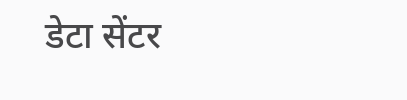डेटा सेंटर